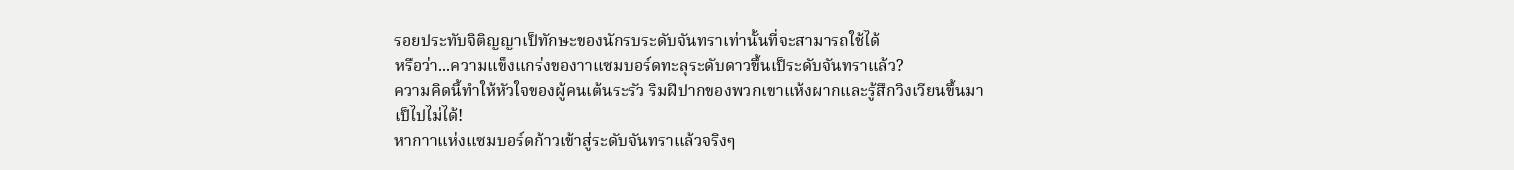รอยประทับจิติญญาเป็ทักษะของนักรบระดับจันทราเท่านั้นที่จะสามารถใช้ได้
หรือว่า...ความแข็งแกร่งของาาแซมบอร์ดทะลุระดับดาวขึ้นเป็ระดับจันทราแล้ว?
ความคิดนี้ทำให้หัวใจของผู้คนเต้นระรัว ริมฝีปากของพวกเขาแห้งผากและรู้สึกวิงเวียนขึ้นมา
เป็ไปไม่ได้!
หากาาแห่งแซมบอร์ดก้าวเข้าสู่ระดับจันทราแล้วจริงๆ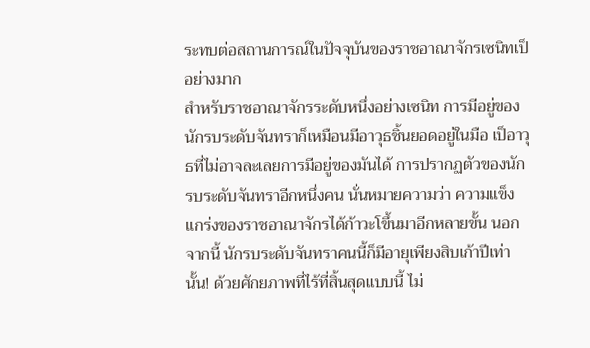ระทบต่อสถานการณ์ในปัจจุบันของราชอาณาจักรเซนิทเป็อย่างมาก
สำหรับราชอาณาจักรระดับหนึ่งอย่างเซนิท การมีอยู่ของนักรบระดับจันทราก็เหมือนมีอาวุธชิ้นยอดอยู่ในมือ เป็อาวุธที่ไม่อาจละเลยการมีอยู่ของมันได้ การปรากฏตัวของนักรบระดับจันทราอีกหนึ่งคน นั่นหมายความว่า ความแข็งแกร่งของราชอาณาจักรได้ก้าวะโขึ้นมาอีกหลายขั้น นอกจากนี้ นักรบระดับจันทราคนนี้ก็มีอายุเพียงสิบเก้าปีเท่านั้น! ด้วยศักยภาพที่ไร้ที่สิ้นสุดแบบนี้ ไม่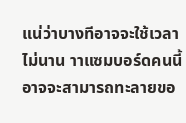แน่ว่าบางทีอาจจะใช้เวลาไม่นาน าาแซมบอร์ดคนนี้อาจจะสามารถทะลายขอ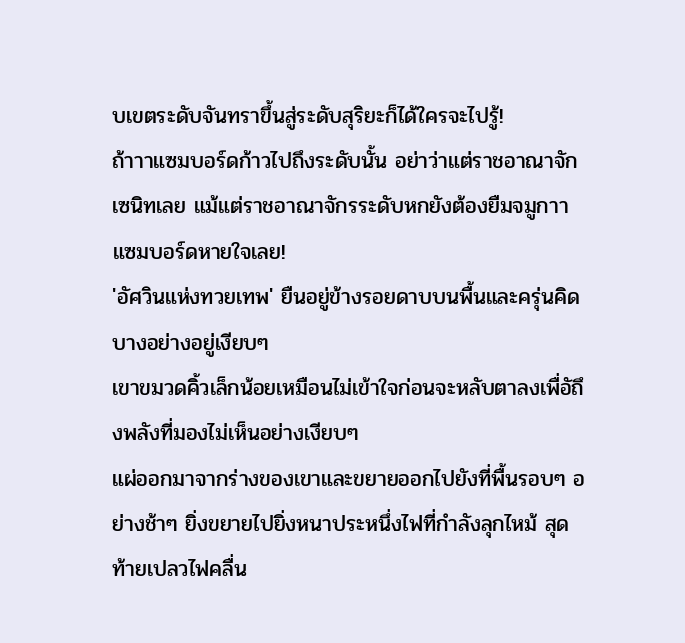บเขตระดับจันทราขึ้นสู่ระดับสุริยะก็ได้ใครจะไปรู้!
ถ้าาาแซมบอร์ดก้าวไปถึงระดับนั้น อย่าว่าแต่ราชอาณาจักเซนิทเลย แม้แต่ราชอาณาจักรระดับหกยังต้องยืมจมูกาาแซมบอร์ดหายใจเลย!
'อัศวินแห่งทวยเทพ' ยืนอยู่ข้างรอยดาบบนพื้นและครุ่นคิดบางอย่างอยู่เงียบๆ
เขาขมวดคิ้วเล็กน้อยเหมือนไม่เข้าใจก่อนจะหลับตาลงเพื่อัถึงพลังที่มองไม่เห็นอย่างเงียบๆ
แผ่ออกมาจากร่างของเขาและขยายออกไปยังที่พื้นรอบๆ อย่างช้าๆ ยิ่งขยายไปยิ่งหนาประหนึ่งไฟที่กำลังลุกไหม้ สุดท้ายเปลวไฟคลื่น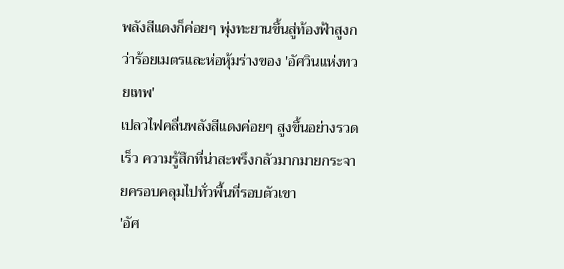พลังสีแดงก็ค่อยๆ พุ่งทะยานขึ้นสู่ท้องฟ้าสูงกว่าร้อยเมตรและห่อหุ้มร่างของ 'อัศวินแห่งทวยเทพ'
เปลวไฟคลื่นพลังสีแดงค่อยๆ สูงขึ้นอย่างรวดเร็ว ความรู้สึกที่น่าสะพรึงกลัวมากมายกระจายครอบคลุมไปทั่วพื้นที่รอบตัวเขา
'อัศ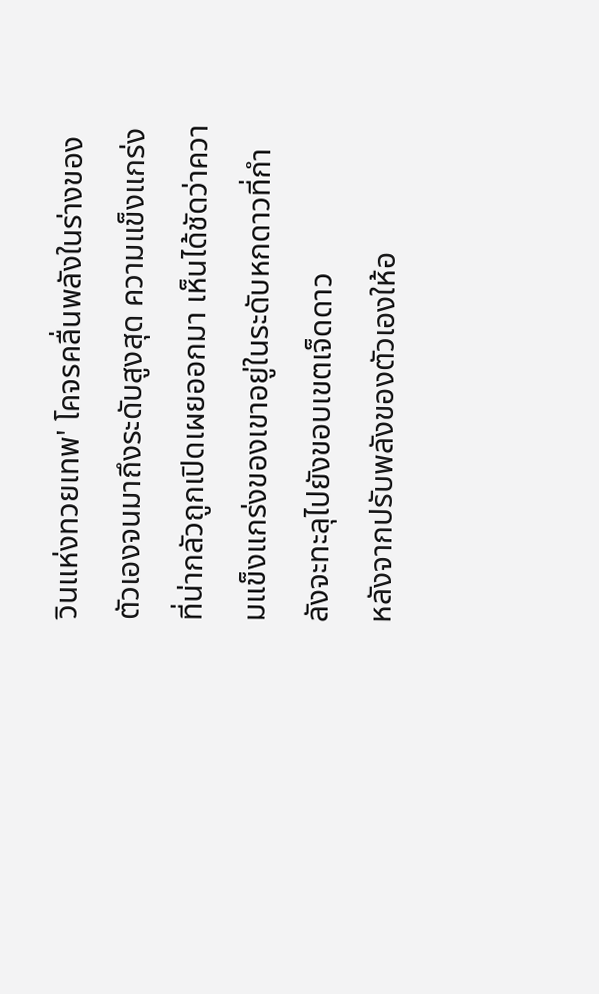วินแห่งทวยเทพ' โคจรคลื่นพลังในร่างของตัวเองจนมาถึงระดับสูงสุด ความแข็งแกร่งที่น่ากลัวถูกเปิดเผยออกมา เห็นได้ชัดว่าความแข็งแกร่งของเขาอยู่ในระดับหกดาวที่กำลังจะทะลุไปยังขอบเขตเจ็ดดาว
หลังจากปรับพลังของตัวเองให้อ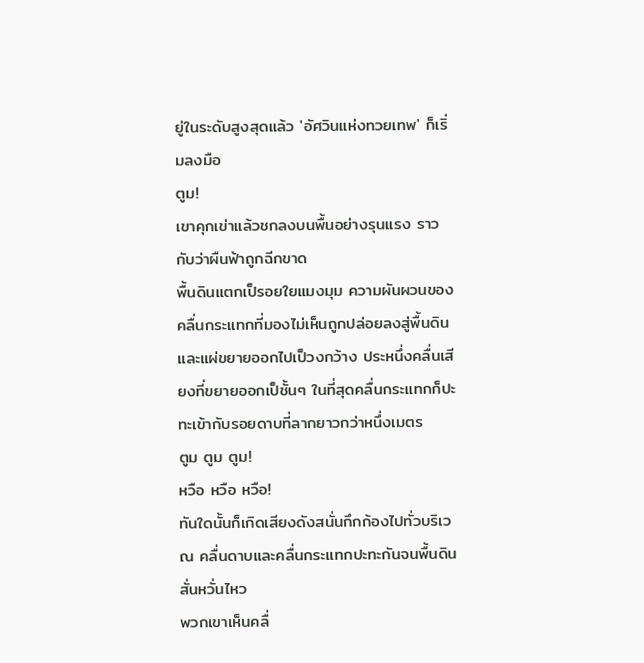ยู่ในระดับสูงสุดแล้ว 'อัศวินแห่งทวยเทพ' ก็เริ่มลงมือ
ตูม!
เขาคุกเข่าแล้วชกลงบนพื้นอย่างรุนแรง ราวกับว่าผืนฟ้าถูกฉีกขาด
พื้นดินแตกเป็รอยใยแมงมุม ความผันผวนของคลื่นกระแทกที่มองไม่เห็นถูกปล่อยลงสู่พื้นดินและแผ่ขยายออกไปเป็วงกว้าง ประหนึ่งคลื่นเสียงที่ขยายออกเป็ชั้นๆ ในที่สุดคลื่นกระแทกก็ปะทะเข้ากับรอยดาบที่ลากยาวกว่าหนึ่งเมตร
ตูม ตูม ตูม!
หวือ หวือ หวือ!
ทันใดนั้นก็เกิดเสียงดังสนั่นกึกก้องไปทั่วบริเวณ คลื่นดาบและคลื่นกระแทกปะทะกันจนพื้นดินสั่นหวั่นไหว
พวกเขาเห็นคลื่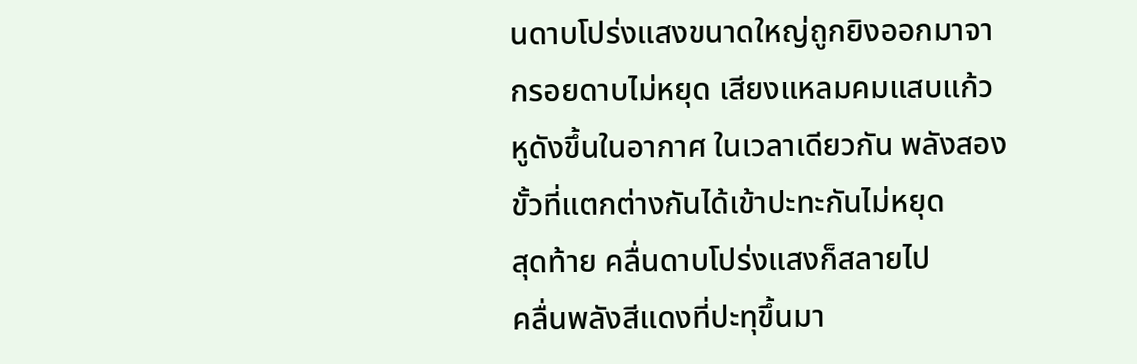นดาบโปร่งแสงขนาดใหญ่ถูกยิงออกมาจากรอยดาบไม่หยุด เสียงแหลมคมแสบแก้วหูดังขึ้นในอากาศ ในเวลาเดียวกัน พลังสองขั้วที่แตกต่างกันได้เข้าปะทะกันไม่หยุด
สุดท้าย คลื่นดาบโปร่งแสงก็สลายไป
คลื่นพลังสีแดงที่ปะทุขึ้นมา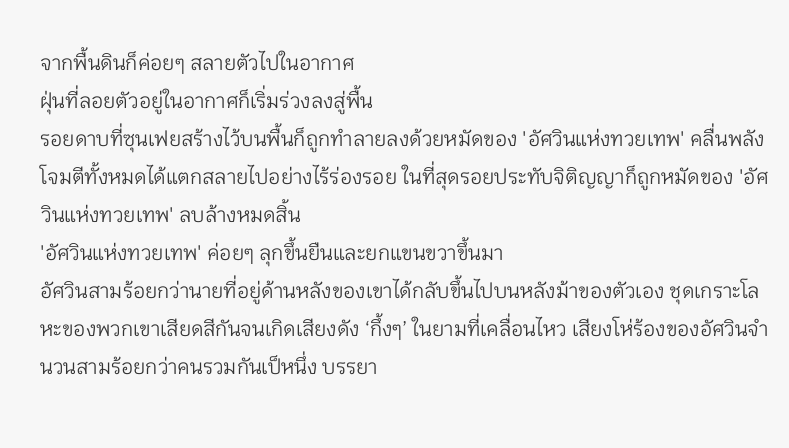จากพื้นดินก็ค่อยๆ สลายตัวไปในอากาศ
ฝุ่นที่ลอยตัวอยู่ในอากาศก็เริ่มร่วงลงสู่พื้น
รอยดาบที่ซุนเฟยสร้างไว้บนพื้นก็ถูกทำลายลงด้วยหมัดของ 'อัศวินแห่งทวยเทพ' คลื่นพลังโจมตีทั้งหมดได้แตกสลายไปอย่างไร้ร่องรอย ในที่สุดรอยประทับจิติญญาก็ถูกหมัดของ 'อัศวินแห่งทวยเทพ' ลบล้างหมดสิ้น
'อัศวินแห่งทวยเทพ' ค่อยๆ ลุกขึ้นยืนและยกแขนขวาขึ้นมา
อัศวินสามร้อยกว่านายที่อยู่ด้านหลังของเขาได้กลับขึ้นไปบนหลังม้าของตัวเอง ชุดเกราะโลหะของพวกเขาเสียดสีกันจนเกิดเสียงดัง ‘กึ้งๆ’ ในยามที่เคลื่อนไหว เสียงโห่ร้องของอัศวินจำนวนสามร้อยกว่าคนรวมกันเป็หนึ่ง บรรยา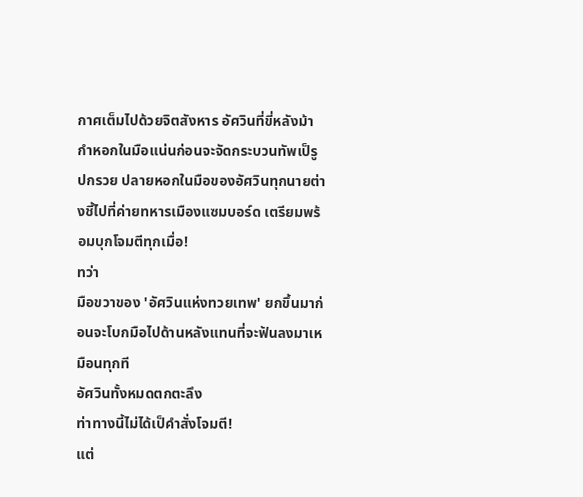กาศเต็มไปด้วยจิตสังหาร อัศวินที่ขี่หลังม้ากำหอกในมือแน่นก่อนจะจัดกระบวนทัพเป็รูปกรวย ปลายหอกในมือของอัศวินทุกนายต่างชี้ไปที่ค่ายทหารเมืองแซมบอร์ด เตรียมพร้อมบุกโจมตีทุกเมื่อ!
ทว่า
มือขวาของ 'อัศวินแห่งทวยเทพ' ยกขึ้นมาก่อนจะโบกมือไปด้านหลังแทนที่จะฟันลงมาเหมือนทุกที
อัศวินทั้งหมดตกตะลึง
ท่าทางนี้ไม่ได้เป็คำสั่งโจมตี!
แต่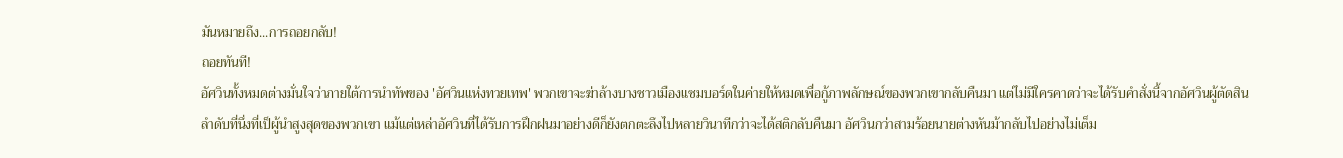มันหมายถึง...การถอยกลับ!
ถอยทันที!
อัศวินทั้งหมดต่างมั่นใจว่าภายใต้การนำทัพของ 'อัศวินแห่งทวยเทพ' พวกเขาจะฆ่าล้างบางชาวเมืองแซมบอร์ดในค่ายให้หมดเพื่อกู้ภาพลักษณ์ของพวกเขากลับคืนมา แต่ไม่มีใครคาดว่าจะได้รับคำสั่งนี้จากอัศวินผู้ตัดสินลำดับที่นึ่งที่เป็ผู้นำสูงสุดของพวกเขา แม้แต่เหล่าอัศวินที่ได้รับการฝึกฝนมาอย่างดีก็ยังตกตะลึงไปหลายวินาทีกว่าจะได้สติกลับคืนมา อัศวินกว่าสามร้อยนายต่างหันม้ากลับไปอย่างไม่เต็ม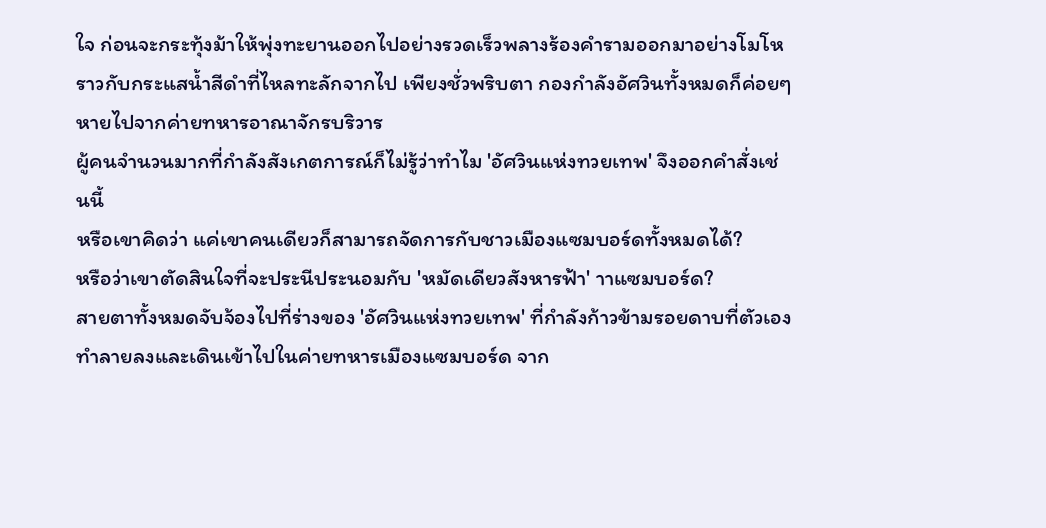ใจ ก่อนจะกระทุ้งม้าให้พุ่งทะยานออกไปอย่างรวดเร็วพลางร้องคำรามออกมาอย่างโมโห ราวกับกระแสน้ำสีดำที่ไหลทะลักจากไป เพียงชั่วพริบตา กองกำลังอัศวินทั้งหมดก็ค่อยๆ หายไปจากค่ายทหารอาณาจักรบริวาร
ผู้คนจำนวนมากที่กำลังสังเกตการณ์ก็ไม่รู้ว่าทำไม 'อัศวินแห่งทวยเทพ' จึงออกคำสั่งเช่นนี้
หรือเขาคิดว่า แค่เขาคนเดียวก็สามารถจัดการกับชาวเมืองแซมบอร์ดทั้งหมดได้?
หรือว่าเขาตัดสินใจที่จะประนีประนอมกับ 'หมัดเดียวสังหารฟ้า' าาแซมบอร์ด?
สายตาทั้งหมดจับจ้องไปที่ร่างของ 'อัศวินแห่งทวยเทพ' ที่กำลังก้าวข้ามรอยดาบที่ตัวเองทำลายลงและเดินเข้าไปในค่ายทหารเมืองแซมบอร์ด จาก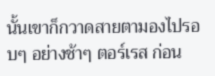นั้นเขาก็กวาดสายตามองไปรอบๆ อย่างช้าๆ ตอร์เรส ก่อน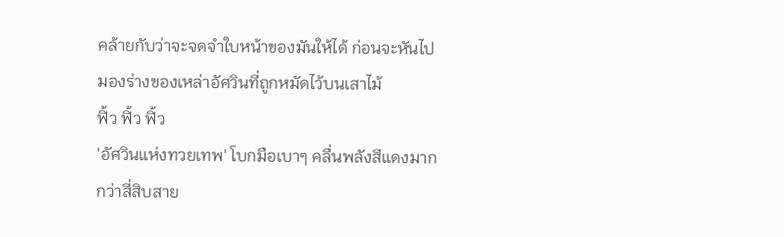คล้ายกับว่าจะจดจำใบหน้าของมันให้ได้ ก่อนจะหันไปมองร่างของเหล่าอัศวินที่ถูกหมัดไว้บนเสาไม้
ฟิ้ว ฟิ้ว ฟิ้ว
'อัศวินแห่งทวยเทพ' โบกมือเบาๆ คลื่นพลังสีแดงมากกว่าสี่สิบสาย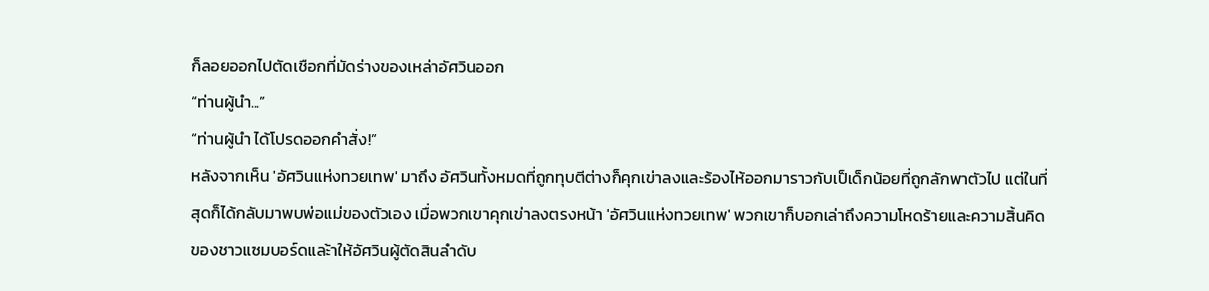ก็ลอยออกไปตัดเชือกที่มัดร่างของเหล่าอัศวินออก
“ท่านผู้นำ...”
“ท่านผู้นำ ได้โปรดออกคำสั่ง!”
หลังจากเห็น 'อัศวินแห่งทวยเทพ' มาถึง อัศวินทั้งหมดที่ถูกทุบตีต่างก็คุกเข่าลงและร้องไห้ออกมาราวกับเป็เด็กน้อยที่ถูกลักพาตัวไป แต่ในที่สุดก็ได้กลับมาพบพ่อแม่ของตัวเอง เมื่อพวกเขาคุกเข่าลงตรงหน้า 'อัศวินแห่งทวยเทพ' พวกเขาก็บอกเล่าถึงความโหดร้ายและความสิ้นคิดของชาวแซมบอร์ดและ้าให้อัศวินผู้ตัดสินลำดับ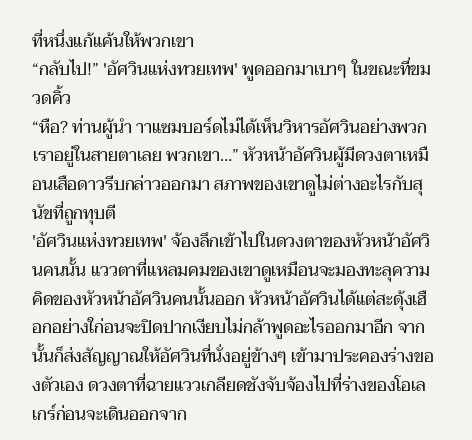ที่หนึ่งแก้แค้นให้พวกเขา
“กลับไป!” 'อัศวินแห่งทวยเทพ' พูดออกมาเบาๆ ในขณะที่ขมวดคิ้ว
“หือ? ท่านผู้นำ าาแซมบอร์ดไม่ได้เห็นวิหารอัศวินอย่างพวกเราอยู่ในสายตาเลย พวกเขา…” หัวหน้าอัศวินผู้มีดวงตาเหมือนเสือดาวรีบกล่าวออกมา สภาพของเขาดูไม่ต่างอะไรกับสุนัขที่ถูกทุบตี
'อัศวินแห่งทวยเทพ' จ้องลึกเข้าไปในดวงตาของหัวหน้าอัศวินคนนั้น แววตาที่แหลมคมของเขาดูเหมือนจะมองทะลุความคิดของหัวหน้าอัศวินคนนั้นออก หัวหน้าอัศวินได้แต่สะดุ้งเฮือกอย่างใก่อนจะปิดปากเงียบไม่กล้าพูดอะไรออกมาอีก จากนั้นก็ส่งสัญญาณให้อัศวินที่นั่งอยู่ข้างๆ เข้ามาประคองร่างของตัวเอง ดวงตาที่ฉายแววเกลียดชังจับจ้องไปที่ร่างของโอเลเกร์ก่อนจะเดินออกจาก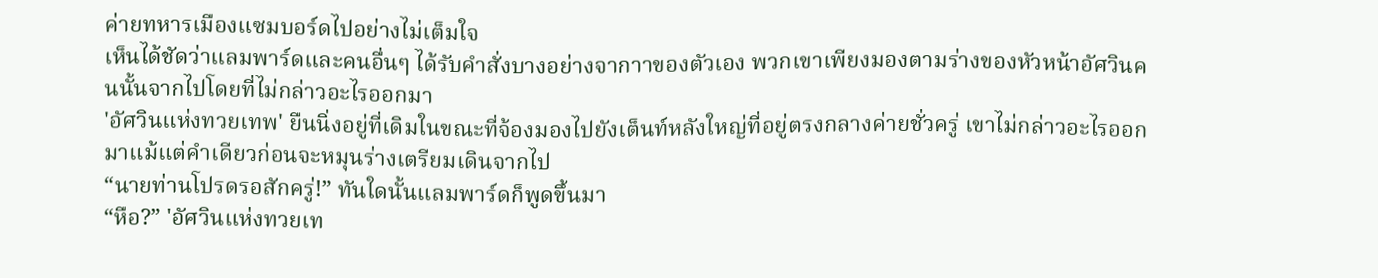ค่ายทหารเมืองแซมบอร์ดไปอย่างไม่เต็มใจ
เห็นได้ชัดว่าแลมพาร์ดและคนอื่นๆ ได้รับคำสั่งบางอย่างจากาาของตัวเอง พวกเขาเพียงมองตามร่างของหัวหน้าอัศวินคนนั้นจากไปโดยที่ไม่กล่าวอะไรออกมา
'อัศวินแห่งทวยเทพ' ยืนนิ่งอยู่ที่เดิมในขณะที่จ้องมองไปยังเต็นท์หลังใหญ่ที่อยู่ตรงกลางค่ายชั่วครู่ เขาไม่กล่าวอะไรออกมาแม้แต่คำเดียวก่อนจะหมุนร่างเตรียมเดินจากไป
“นายท่านโปรดรอสักครู่!” ทันใดนั้นแลมพาร์ดก็พูดขึ้นมา
“หือ?” 'อัศวินแห่งทวยเท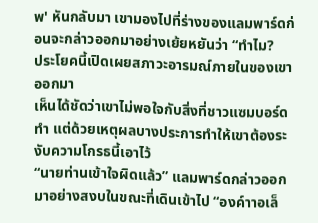พ' หันกลับมา เขามองไปที่ร่างของแลมพาร์ดก่อนจะกล่าวออกมาอย่างเย้ยหยันว่า “ทำไม?
ประโยคนี้เปิดเผยสภาวะอารมณ์ภายในของเขาออกมา
เห็นได้ชัดว่าเขาไม่พอใจกับสิ่งที่ชาวแซมบอร์ดทำ แต่ด้วยเหตุผลบางประการทำให้เขาต้องระงับความโกรธนี้เอาไว้
“นายท่านเข้าใจผิดแล้ว” แลมพาร์ดกล่าวออกมาอย่างสงบในขณะที่เดินเข้าไป “องค์าาอเล็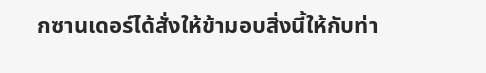กซานเดอร์ได้สั่งให้ข้ามอบสิ่งนี้ให้กับท่า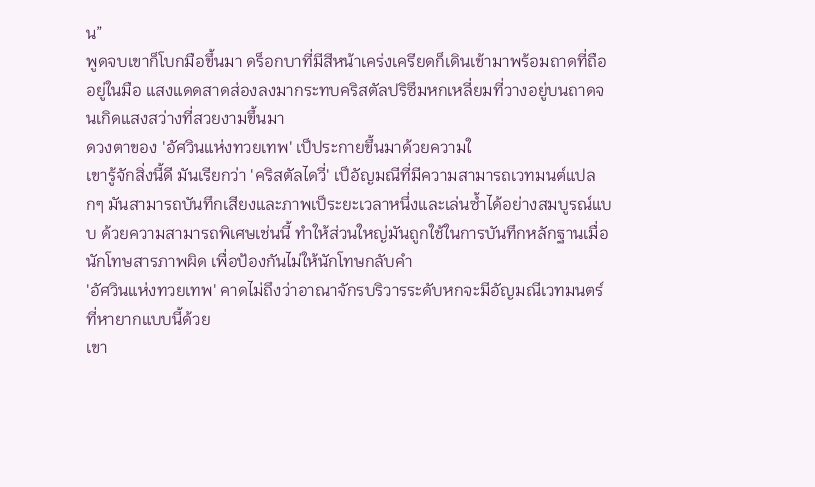น”
พูดจบเขาก็โบกมือขึ้นมา ดร็อกบาที่มีสีหน้าเคร่งเครียดก็เดินเข้ามาพร้อมถาดที่ถืออยู่ในมือ แสงแดดสาดส่องลงมากระทบคริสตัลปริซึมหกเหลี่ยมที่วางอยู่บนถาดจนเกิดแสงสว่างที่สวยงามขึ้นมา
ดวงตาของ 'อัศวินแห่งทวยเทพ' เป็ประกายขึ้นมาด้วยความใ
เขารู้จักสิ่งนี้ดี มันเรียกว่า 'คริสตัลไดวี่' เป็อัญมณีที่มีความสามารถเวทมนต์แปลกๆ มันสามารถบันทึกเสียงและภาพเป็ระยะเวลาหนึ่งและเล่นซ้ำได้อย่างสมบูรณ์แบบ ด้วยความสามารถพิเศษเช่นนี้ ทำให้ส่วนใหญ่มันถูกใช้ในการบันทึกหลักฐานเมื่อนักโทษสารภาพผิด เพื่อป้องกันไม่ให้นักโทษกลับคำ
'อัศวินแห่งทวยเทพ' คาดไม่ถึงว่าอาณาจักรบริวารระดับหกจะมีอัญมณีเวทมนตร์ที่หายากแบบนี้ด้วย
เขา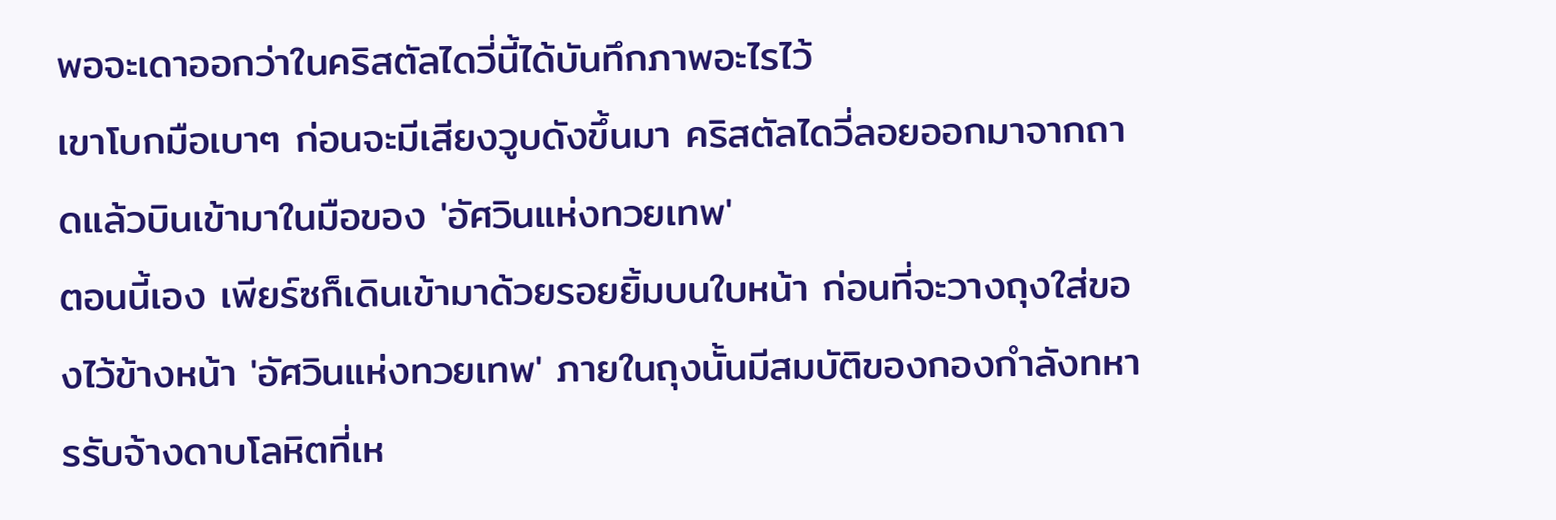พอจะเดาออกว่าในคริสตัลไดวี่นี้ได้บันทึกภาพอะไรไว้
เขาโบกมือเบาๆ ก่อนจะมีเสียงวูบดังขึ้นมา คริสตัลไดวี่ลอยออกมาจากถาดแล้วบินเข้ามาในมือของ 'อัศวินแห่งทวยเทพ'
ตอนนี้เอง เพียร์ซก็เดินเข้ามาด้วยรอยยิ้มบนใบหน้า ก่อนที่จะวางถุงใส่ของไว้ข้างหน้า 'อัศวินแห่งทวยเทพ' ภายในถุงนั้นมีสมบัติของกองกำลังทหารรับจ้างดาบโลหิตที่เห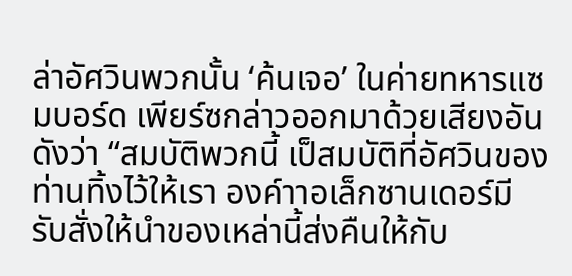ล่าอัศวินพวกนั้น ‘ค้นเจอ’ ในค่ายทหารแซมบอร์ด เพียร์ซกล่าวออกมาด้วยเสียงอันดังว่า “สมบัติพวกนี้ เป็สมบัติที่อัศวินของท่านทิ้งไว้ให้เรา องค์าาอเล็กซานเดอร์มีรับสั่งให้นำของเหล่านี้ส่งคืนให้กับ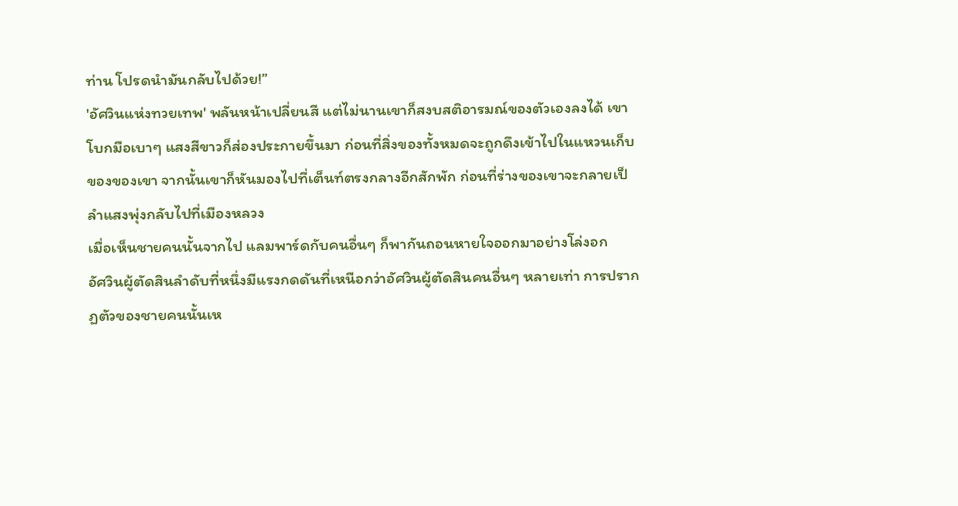ท่าน โปรดนำมันกลับไปด้วย!”
'อัศวินแห่งทวยเทพ' พลันหน้าเปลี่ยนสี แต่ไม่นานเขาก็สงบสติอารมณ์ของตัวเองลงได้ เขาโบกมือเบาๆ แสงสีขาวก็ส่องประกายขึ้นมา ก่อนที่สิ่งของทั้งหมดจะถูกดึงเข้าไปในแหวนเก็บของของเขา จากนั้นเขาก็หันมองไปที่เต็นท์ตรงกลางอีกสักพัก ก่อนที่ร่างของเขาจะกลายเป็ลำแสงพุ่งกลับไปที่เมืองหลวง
เมื่อเห็นชายคนนั้นจากไป แลมพาร์ดกับคนอื่นๆ ก็พากันถอนหายใจออกมาอย่างโล่งอก
อัศวินผู้ตัดสินลำดับที่หนึ่งมีแรงกดดันที่เหนือกว่าอัศวินผู้ตัดสินคนอื่นๆ หลายเท่า การปรากฏตัวของชายคนนั้นเห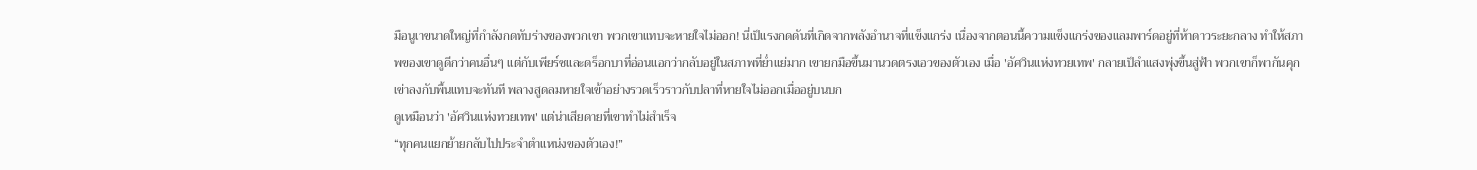มือนูเาขนาดใหญ่ที่กำลังกดทับร่างของพวกเขา พวกเขาแทบจะหายใจไม่ออก! นี่เป็แรงกดดันที่เกิดจากพลังอำนาจที่แข็งแกร่ง เนื่องจากตอนนี้ความแข็งแกร่งของแลมพาร์ดอยู่ที่ห้าดาวระยะกลาง ทำให้สภาพของเขาดูดีกว่าคนอื่นๆ แต่กับเพียร์ซและดร็อกบาที่อ่อนแอกว่ากลับอยู่ในสภาพที่ย่ำแย่มาก เขายกมือขึ้นมานวดตรงเอวของตัวเอง เมื่อ 'อัศวินแห่งทวยเทพ' กลายเป็ลำแสงพุ่งขึ้นสู่ฟ้า พวกเขาก็พากันคุกเข่าลงกับพื้นแทบจะทันที พลางสูดลมหายใจเข้าอย่างรวดเร็วราวกับปลาที่หายใจไม่ออกเมื่ออยู่บนบก
ดูเหมือนว่า 'อัศวินแห่งทวยเทพ' แต่น่าเสียดายที่เขาทำไม่สำเร็จ
“ทุกคนแยกย้ายกลับไปประจำตำแหน่งของตัวเอง!”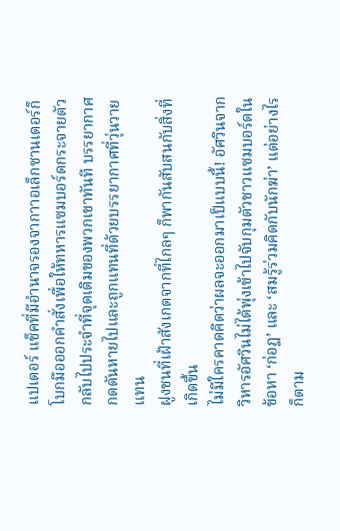แปเตอร์ แช็คที่มีอำนาจรองจากาาอเล็กซานเดอร์ก็โบกมือออกคำสั่งเพื่อให้ทหารแซมบอร์ดกระจายตัวกลับไปประจำที่จุดเดิมของพวกเขาทันที บรรยากาศกดดันหายไปและถูกแทนที่ด้วยบรรยากาศที่วุ่นวายแทน
ฝูงชนที่เฝ้าสังเกตจากที่ไกลๆ ก็พากันสับสนกับสิ่งที่เกิดขึ้น
ไม่มีใครคาดคิดว่าผลจะออกมาเป็แบบนี้! อัศวินจากวิหารอัศวินไม่ได้พุ่งเข้าไปจับกุมตัวชาวแซมบอร์ดในข้อหา ‘ก่อฏ’ และ ‘สมรู้ร่วมคิดกับนักฆ่า’ แต่อย่างไรก็ตาม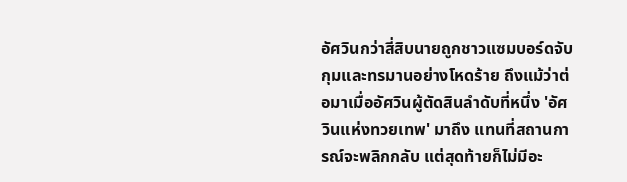อัศวินกว่าสี่สิบนายถูกชาวแซมบอร์ดจับกุมและทรมานอย่างโหดร้าย ถึงแม้ว่าต่อมาเมื่ออัศวินผู้ตัดสินลำดับที่หนึ่ง 'อัศวินแห่งทวยเทพ' มาถึง แทนที่สถานการณ์จะพลิกกลับ แต่สุดท้ายก็ไม่มีอะ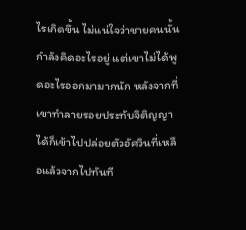ไรเกิดขึ้น ไม่แน่ใจว่าชายคนนั้นกำลังคิดอะไรอยู่ แต่เขาไม่ได้พูดอะไรออกมามากนัก หลังจากที่เขาทำลายรอยประทับจิติญญาได้ก็เข้าไปปล่อยตัวอัศวินที่เหลือแล้วจากไปทันที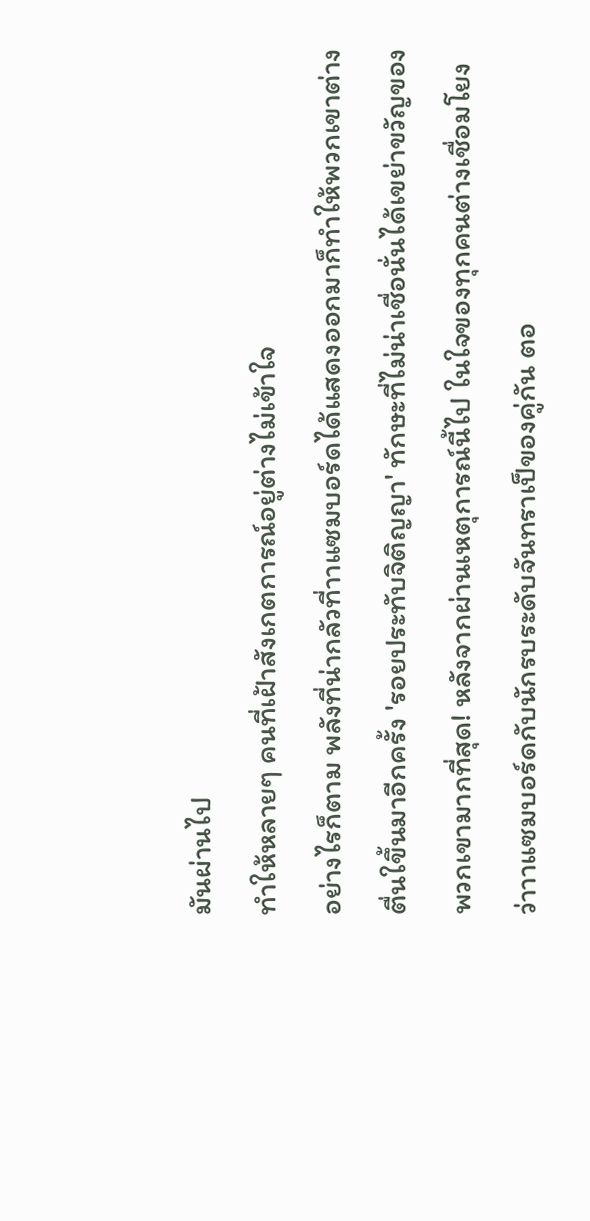มันผ่านไป
ทำให้หลายๆ คนที่เฝ้าสังเกตการณ์อยู่ต่างไม่เข้าใจ
อย่างไรก็ตาม พลังที่น่ากลัวที่าาแซมบอร์ดได้แสดงออกมาก็ทำให้พวกเขาต่างตื่นใขึ้นมาอีกครั้ง 'รอยประทับจิติญญา' ทักษะที่ไม่น่าเชื่อนั่นได้เขย่าขวัญของพวกเขามากที่สุด! หลังจากผ่านเหตุการณ์นี้ไป ในใจของทุกคนต่างเชื่อมโยงว่าาาแซมบอร์ดกับนักรบระดับจันทราเป็ของคู่กัน ตอ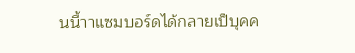นนี้าาแซมบอร์ดได้กลายเป็บุคค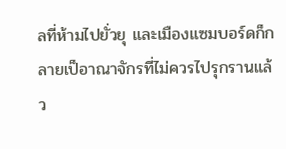ลที่ห้ามไปยั่วยุ และเมืองแซมบอร์ดก็กลายเป็อาณาจักรที่ไม่ควรไปรุกรานแล้ว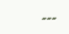---